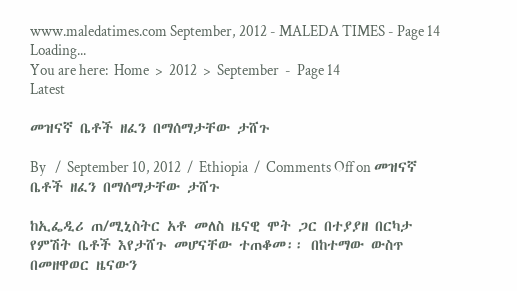www.maledatimes.com September, 2012 - MALEDA TIMES - Page 14
Loading...
You are here:  Home  >  2012  >  September  -  Page 14
Latest

መዝናኛ ቤቶች ዘፈን በማሰማታቸው ታሸጉ

By   /  September 10, 2012  /  Ethiopia  /  Comments Off on መዝናኛ ቤቶች ዘፈን በማሰማታቸው ታሸጉ

ከኢፌዲሪ ጠ/ሚኒስትር አቶ መለስ ዜናዊ ሞት ጋር በተያያዘ በርካታ የምሽት ቤቶች እየታሸጉ መሆናቸው ተጠቆመ፡፡ በከተማው ውስጥ በመዘዋወር ዜናውን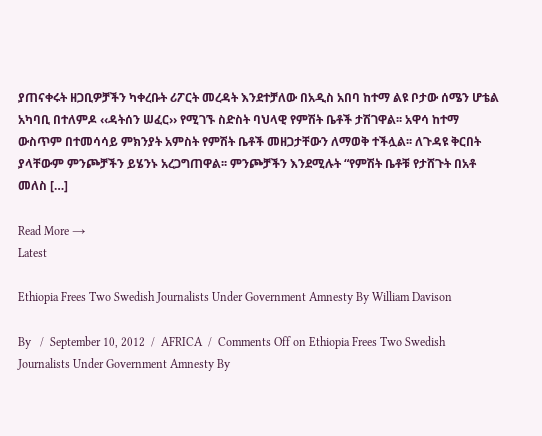ያጠናቀሩት ዘጋቢዎቻችን ካቀረቡት ሪፖርት መረዳት እንደተቻለው በአዲስ አበባ ከተማ ልዩ ቦታው ሰሜን ሆቴል አካባቢ በተለምዶ ‹‹ዳትሰን ሠፈር›› የሚገኙ ስድስት ባህላዊ የምሽት ቤቶች ታሽገዋል፡፡ አዋሳ ከተማ ውስጥም በተመሳሳይ ምክንያት አምስት የምሽት ቤቶች መዘጋታቸውን ለማወቅ ተችሏል፡፡ ለጉዳዩ ቅርበት ያላቸውም ምንጮቻችን ይሄንኑ አረጋግጠዋል፡፡ ምንጮቻችን እንደሚሉት “የምሽት ቤቶቹ የታሸጉት በአቶ መለስ […]

Read More →
Latest

Ethiopia Frees Two Swedish Journalists Under Government Amnesty By William Davison

By   /  September 10, 2012  /  AFRICA  /  Comments Off on Ethiopia Frees Two Swedish Journalists Under Government Amnesty By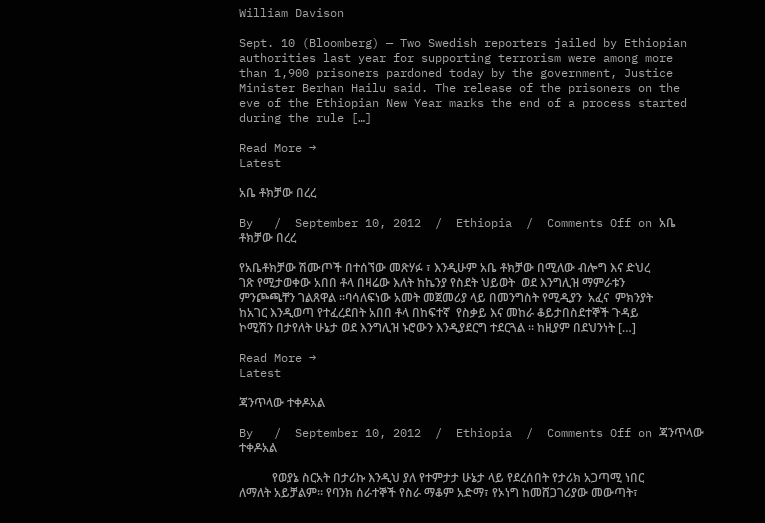William Davison

Sept. 10 (Bloomberg) — Two Swedish reporters jailed by Ethiopian authorities last year for supporting terrorism were among more than 1,900 prisoners pardoned today by the government, Justice Minister Berhan Hailu said. The release of the prisoners on the eve of the Ethiopian New Year marks the end of a process started during the rule […]

Read More →
Latest

አቤ ቶክቻው በረረ

By   /  September 10, 2012  /  Ethiopia  /  Comments Off on አቤ ቶክቻው በረረ

የአቤቶክቻው ሽሙጦች በተሰኘው መጽሃፉ ፣ እንዲሁም አቤ ቶክቻው በሚለው ብሎግ እና ድህረ ገጽ የሚታወቀው አበበ ቶላ በዛሬው እለት ከኬንያ የስደት ህይወት  ወደ እንግሊዝ ማምራቱን ምንጮጫቸን ገልጸዋል ።ባሳለፍነው አመት መጀመሪያ ላይ በመንግስት የሚዲያን  አፈና  ምክንያት ከአገር እንዲወጣ የተፈረደበት አበበ ቶላ በከፍተኛ  የስቃይ እና መከራ ቆይታበስደተኞች ጉዳይ ኮሚሽን በታየለት ሁኔታ ወደ እንግሊዝ ኑሮውን እንዲያደርግ ተደርጓል ። ከዚያም በደህንነት […]

Read More →
Latest

ጃንጥላው ተቀዶአል

By   /  September 10, 2012  /  Ethiopia  /  Comments Off on ጃንጥላው ተቀዶአል

           የወያኔ ስርአት በታሪኩ እንዲህ ያለ የተምታታ ሁኔታ ላይ የደረሰበት የታሪክ አጋጣሚ ነበር ለማለት አይቻልም። የባንክ ሰራተኞች የስራ ማቆም አድማ፣ የኦነግ ከመሸጋገሪያው መውጣት፣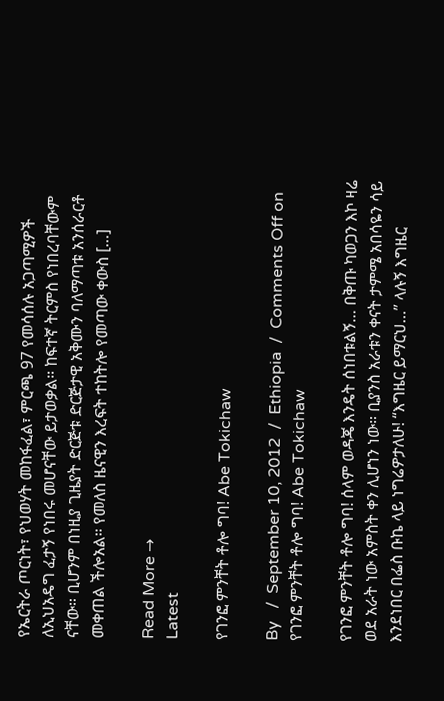የኤርትራ ጦርነት፣ የህወሃት መከፋፈል፣ ምርጫ 97 የመሳሰሉ አጋጣሚዎች ለኢህአዴግ ፈታኝ የነበሩ መሆናቸው ይታወቃል። ከፍተኛ ትርምስ የነበረባቸውም ናቸው። ቢሆንም በነዚያ ጊዜያት ድርጅቱ ድርጅታዊ አቅሙን ባለማጣቱ አንሰራርቶ መቀጠል ችሎአል። የመለስ ዜናዊን እረፍት ተከትሎ የመጣው ቀውስ […]

Read More →
Latest

የገንፎ ምንቸት ቶሎ ግባ! Abe Tokichaw

By   /  September 10, 2012  /  Ethiopia  /  Comments Off on የገንፎ ምንቸት ቶሎ ግባ! Abe Tokichaw

የገንፎ ምንቸት ቶሎ ግባ! ሰላም ወዳጄ እንዴት ሰነበቱልኝ… በቅጡ ካወጋን እኮ ዛሬ ወደ አራት ነው አምስት ቀን ሊሆነን ነው። ቢያንስ አራቱን ቀናት ታምሜ አበሳዬን ሳይ እንደነበር በፌስ ቡኬ ላይ ነግሬዎታለሁ! “እግዜር ይማርህ…” ላሉኝ እግዜር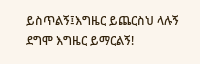ይስጥልኝ፤እግዜር ይጨርስህ ላሉኝ ደግሞ እግዜር ይማርልኝ!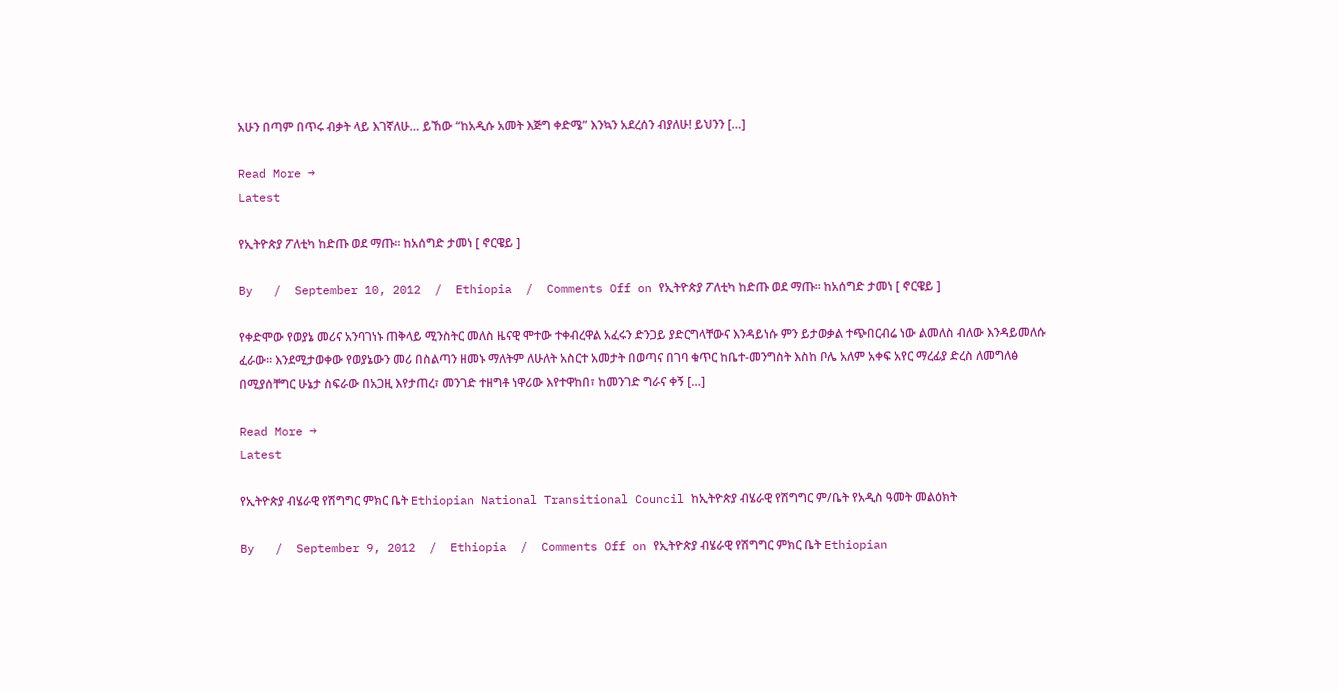አሁን በጣም በጥሩ ብቃት ላይ እገኛለሁ… ይኸው “ከአዲሱ አመት እጅግ ቀድሜ” እንኳን አደረሰን ብያለሁ! ይህንን […]

Read More →
Latest

የኢትዮጵያ ፖለቲካ ከድጡ ወደ ማጡ፡፡ ከአሰግድ ታመነ [ ኖርዌይ ]

By   /  September 10, 2012  /  Ethiopia  /  Comments Off on የኢትዮጵያ ፖለቲካ ከድጡ ወደ ማጡ፡፡ ከአሰግድ ታመነ [ ኖርዌይ ]

የቀድሞው የወያኔ መሪና አንባገነኑ ጠቅላይ ሚንስትር መለስ ዜናዊ ሞተው ተቀብረዋል አፈሩን ድንጋይ ያድርግላቸውና እንዳይነሱ ምን ይታወቃል ተጭበርብሬ ነው ልመለስ ብለው እንዳይመለሱ ፈራው፡፡ እንደሚታወቀው የወያኔውን መሪ በስልጣን ዘመኑ ማለትም ለሁለት አስርተ አመታት በወጣና በገባ ቁጥር ከቤተ-መንግስት እስከ ቦሌ አለም አቀፍ አየር ማረፊያ ድረስ ለመግለፅ በሚያሰቸግር ሁኔታ ስፍራው በአጋዚ እየታጠረ፣ መንገድ ተዘግቶ ነዋሪው እየተዋከበ፣ ከመንገድ ግራና ቀኝ […]

Read More →
Latest

የኢትዮጵያ ብሄራዊ የሽግግር ምክር ቤት Ethiopian National Transitional Council ከኢትዮጵያ ብሄራዊ የሽግግር ም/ቤት የአዲስ ዓመት መልዕክት

By   /  September 9, 2012  /  Ethiopia  /  Comments Off on የኢትዮጵያ ብሄራዊ የሽግግር ምክር ቤት Ethiopian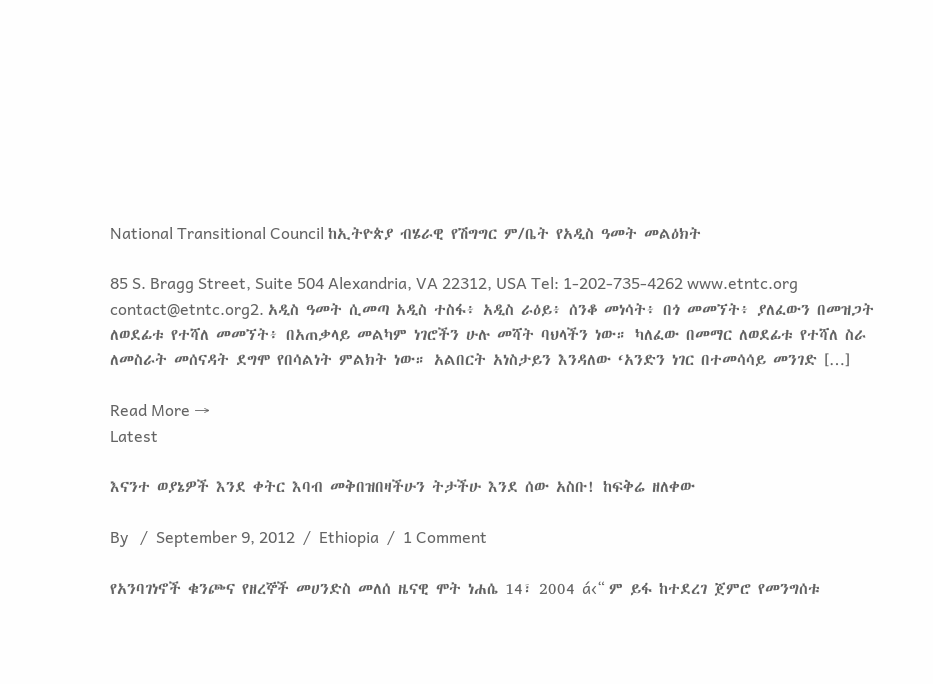National Transitional Council ከኢትዮጵያ ብሄራዊ የሽግግር ም/ቤት የአዲስ ዓመት መልዕክት

85 S. Bragg Street, Suite 504 Alexandria, VA 22312, USA Tel: 1-202-735-4262 www.etntc.org contact@etntc.org2. አዲስ ዓመት ሲመጣ አዲስ ተስፋ፥ አዲስ ራዕይ፥ ሰንቆ መነሳት፥ በጎ መመኘት፥ ያለፈውን በመዝጋት ለወደፊቱ የተሻለ መመኘት፥ በአጠቃላይ መልካም ነገሮችን ሁሉ መሻት ባህላችን ነው። ካለፈው በመማር ለወደፊቱ የተሻለ ስራ ለመስራት መሰናዳት ደግሞ የበሳልነት ምልክት ነው። አልበርት አነስታይን እንዳለው ‘አንድን ነገር በተመሳሳይ መንገድ […]

Read More →
Latest

እናንተ ወያኔዎች እንደ ቀትር እባብ መቅበዝበዛችሁን ትታችሁ እንደ ሰው አስቡ! ከፍቅሬ ዘለቀው

By   /  September 9, 2012  /  Ethiopia  /  1 Comment

የአንባገነኖች ቁንጮና የዘረኞች መሀንድስ መለሰ ዜናዊ ሞት ነሐሴ 14፣ 2004 á‹“ ም ይፋ ከተደረገ ጀምሮ የመንግሰቱ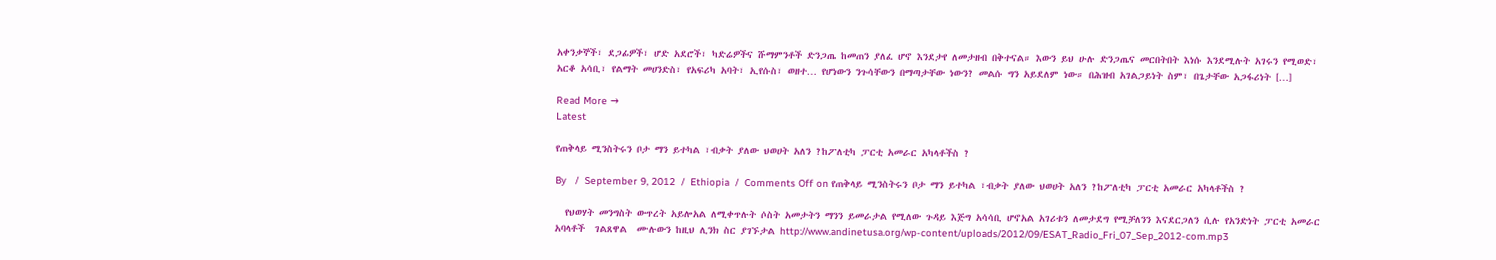አቀንቃኞች፣ ደጋፊዎች፣ ሆድ አደሮች፣ ካድሬዎችና ሹማምንቶች ድንጋጤ ከመጠን ያለፈ ሆኖ እንደታየ ለመታዘብ በቅተናል። እውን ይህ ሁሉ ድንጋጤና መርበትበት እነሱ እንደሚሉት አገሩን የሚወድ፣ አርቆ አሳቢ፣ የልማት መሀንድስ፣ የአፍሪካ አባት፣ ኢየሱስ፣ ወዘተ… የሆነውን ንጉሳቸውን በማጣታቸው ነውን? መልሱ ግን አይደለም ነው። በሕዝብ አገልጋይነት ስም፣ በጌታቸው አጋፋሪነት […]

Read More →
Latest

የጠቅላይ ሚንስትሩን ቦታ ማን ይተካል ፣ብቃት ያለው ህወሀት አለን ?ከፖለቲካ ፓርቲ አመራር አካላቶችስ ?

By   /  September 9, 2012  /  Ethiopia  /  Comments Off on የጠቅላይ ሚንስትሩን ቦታ ማን ይተካል ፣ብቃት ያለው ህወሀት አለን ?ከፖለቲካ ፓርቲ አመራር አካላቶችስ ?

  የህወሃት መንግስት ውጥረት አይሎአል ለሚቀጥሉት ሶስት አመታትን ማንን ይመራታል የሚለው ጉዳይ እጅግ አሳሳቢ ሆኖአል አገሪቱን ለመታደግ የሚቻለንን እናደርጋለን ሲሉ የአንድነት ፓርቲ አመራር አባላቶች  ገልጸዋል  ሙሉውን ከዚህ ሊንክ ስር ያገኙታል http://www.andinetusa.org/wp-content/uploads/2012/09/ESAT_Radio_Fri_07_Sep_2012-com.mp3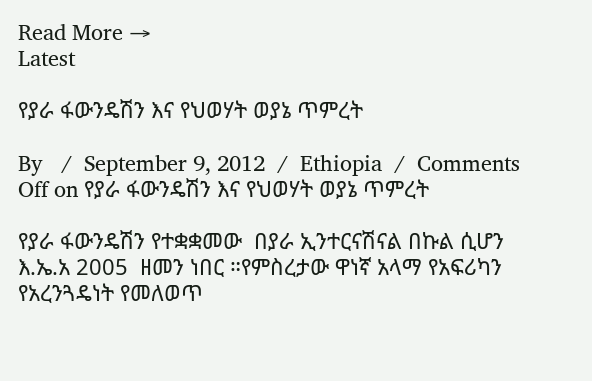Read More →
Latest

የያራ ፋውንዴሽን እና የህወሃት ወያኔ ጥምረት

By   /  September 9, 2012  /  Ethiopia  /  Comments Off on የያራ ፋውንዴሽን እና የህወሃት ወያኔ ጥምረት

የያራ ፋውንዴሽን የተቋቋመው  በያራ ኢንተርናሽናል በኩል ሲሆን እ.ኤ.አ 2005  ዘመን ነበር ።የምስረታው ዋነኛ አላማ የአፍሪካን የአረንጓዴነት የመለወጥ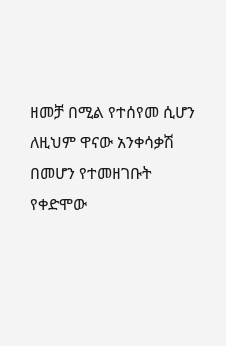ዘመቻ በሚል የተሰየመ ሲሆን ለዚህም ዋናው አንቀሳቃሽ በመሆን የተመዘገቡት የቀድሞው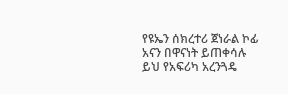የዩኤን ሰክረተሪ ጀነራል ኮፊ አናን በዋናነት ይጠቀሳሉ ይህ የአፍሪካ አረንጓዴ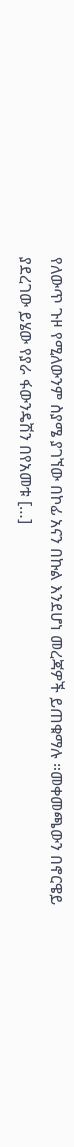የለውጥ ጉዞ የሚለውንም ስያሜ ያገኘው በኮፊ አናን በኩል እንደሆነ መረጃዎች ይጠቁማሉ ።መቀመጫውን በኖርዌይ ያደረገው ይሄው የያራ ፋውንዴሽን በየአመቱ […]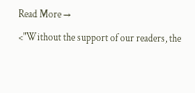Read More →
<"Without the support of our readers, the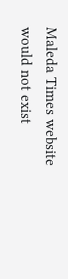Maleda Times website would not exist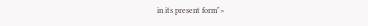in its present form">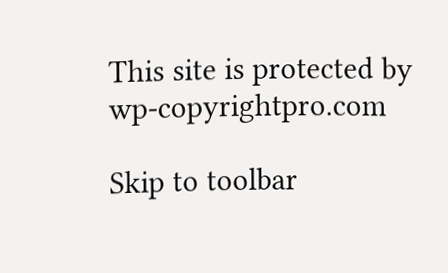This site is protected by wp-copyrightpro.com

Skip to toolbar